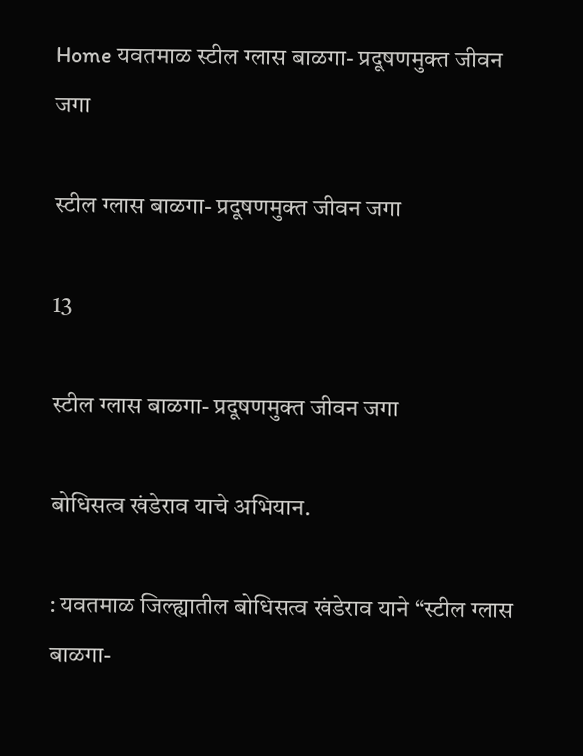Home यवतमाळ स्टील ग्लास बाळगा- प्रदूषणमुक्त जीवन जगा

स्टील ग्लास बाळगा- प्रदूषणमुक्त जीवन जगा

13

स्टील ग्लास बाळगा- प्रदूषणमुक्त जीवन जगा

बोधिसत्व खंडेराव याचे अभियान.

: यवतमाळ जिल्ह्यातील बोधिसत्व खंडेराव याने “स्टील ग्लास बाळगा-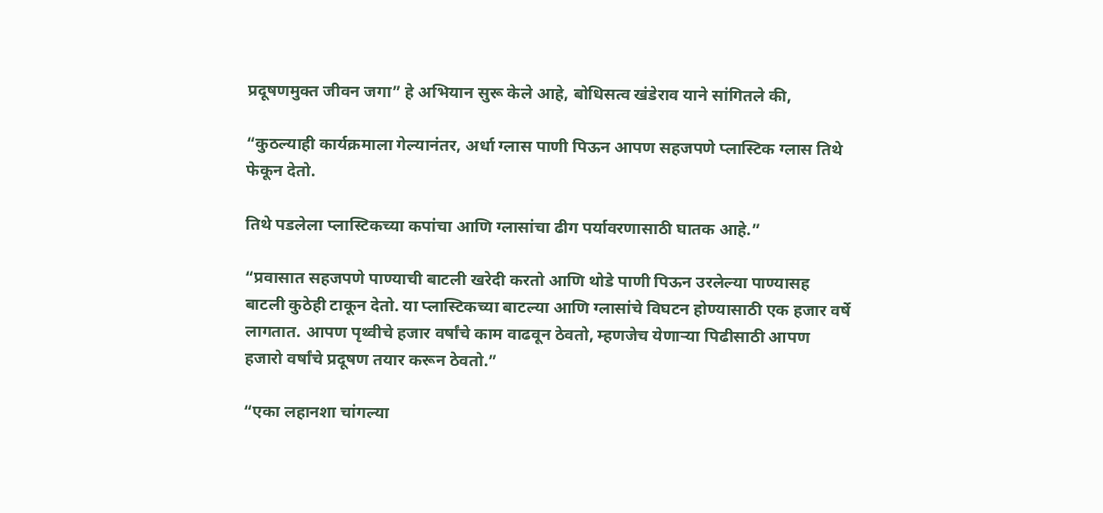प्रदूषणमुक्त जीवन जगा” हे अभियान सुरू केले आहे, बोधिसत्व खंडेराव याने सांगितले की,

“कुठल्याही कार्यक्रमाला गेल्यानंतर, अर्धा ग्लास पाणी पिऊन आपण सहजपणे प्लास्टिक ग्लास तिथे फेकून देतो.

तिथे पडलेला प्लास्टिकच्या कपांचा आणि ग्लासांचा ढीग पर्यावरणासाठी घातक आहे.”

“प्रवासात सहजपणे पाण्याची बाटली खरेदी करतो आणि थोडे पाणी पिऊन उरलेल्या पाण्यासह बाटली कुठेही टाकून देतो. या प्लास्टिकच्या बाटल्या आणि ग्लासांचे विघटन होण्यासाठी एक हजार वर्षे लागतात. आपण पृथ्वीचे हजार वर्षांचे काम वाढवून ठेवतो, म्हणजेच येणाऱ्या पिढीसाठी आपण हजारो वर्षांचे प्रदूषण तयार करून ठेवतो.”

“एका लहानशा चांगल्या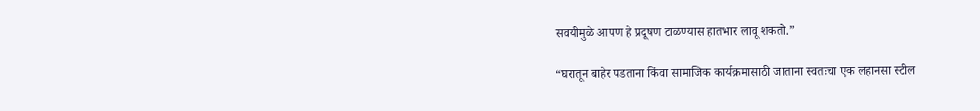सवयीमुळे आपण हे प्रदूषण टाळण्यास हातभार लावू शकतो.”

“घरातून बाहेर पडताना किंवा सामाजिक कार्यक्रमासाठी जाताना स्वतःचा एक लहानसा स्टील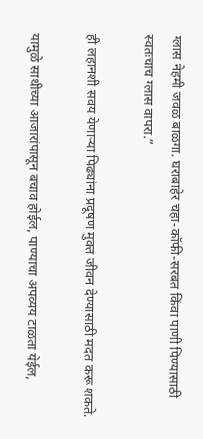ग्लास नेहमी जवळ बाळगा. घराबाहेर चहा-कॉफी-सरबत किंवा पाणी पिण्यासाठी स्वतःचाच ग्लास वापरा.”

ही लहानशी सवय येणाऱ्या पिढ्यांना प्रदूषण मुक्त जीवन देण्यासाठी मदत करू शकते.

यामुळे साथीच्या आजारांपासून बचाव होईल, पाण्याचा अपव्यय टाळता येईल,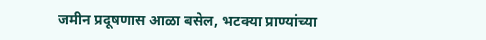जमीन प्रदूषणास आळा बसेल, भटक्या प्राण्यांच्या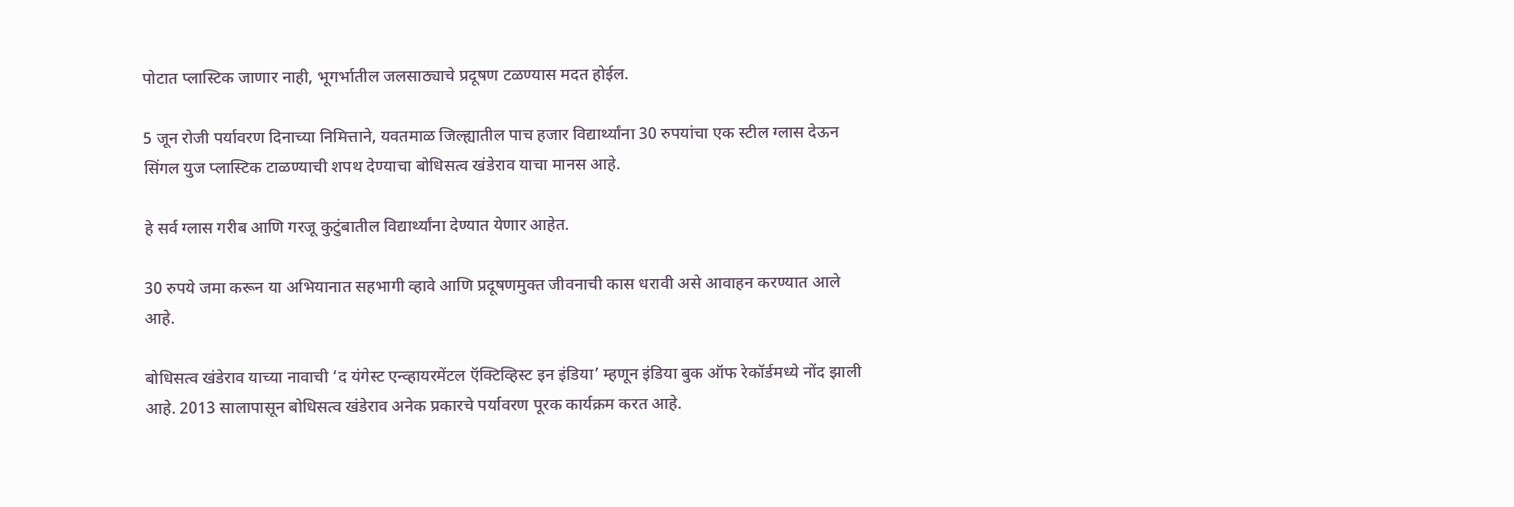पोटात प्लास्टिक जाणार नाही, भूगर्भातील जलसाठ्याचे प्रदूषण टळण्यास मदत होईल.

5 जून रोजी पर्यावरण दिनाच्या निमित्ताने, यवतमाळ जिल्ह्यातील पाच हजार विद्यार्थ्यांना 30 रुपयांचा एक स्टील ग्लास देऊन सिंगल युज प्लास्टिक टाळण्याची शपथ देण्याचा बोधिसत्व खंडेराव याचा मानस आहे.

हे सर्व ग्लास गरीब आणि गरजू कुटुंबातील विद्यार्थ्यांना देण्यात येणार आहेत.

30 रुपये जमा करून या अभियानात सहभागी व्हावे आणि प्रदूषणमुक्त जीवनाची कास धरावी असे आवाहन करण्यात आले आहे.

बोधिसत्व खंडेराव याच्या नावाची ‘द यंगेस्ट एन्व्हायरमेंटल ऍक्टिव्हिस्ट इन इंडिया’ म्हणून इंडिया बुक ऑफ रेकॉर्डमध्ये नोंद झाली आहे. 2013 सालापासून बोधिसत्व खंडेराव अनेक प्रकारचे पर्यावरण पूरक कार्यक्रम करत आहे.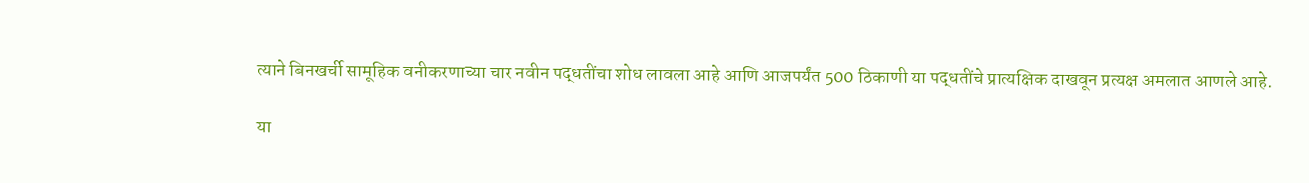त्याने बिनखर्ची सामूहिक वनीकरणाच्या चार नवीन पद्धतींचा शोध लावला आहे आणि आजपर्यंत 500 ठिकाणी या पद्धतींचे प्रात्यक्षिक दाखवून प्रत्यक्ष अमलात आणले आहे.

या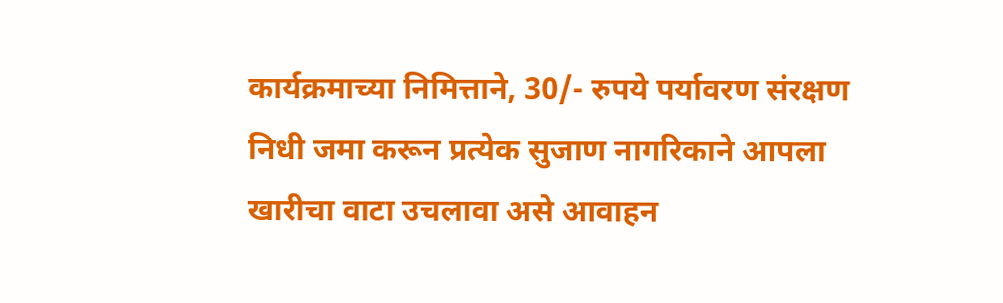कार्यक्रमाच्या निमित्ताने, 30/- रुपये पर्यावरण संरक्षण निधी जमा करून प्रत्येक सुजाण नागरिकाने आपला खारीचा वाटा उचलावा असे आवाहन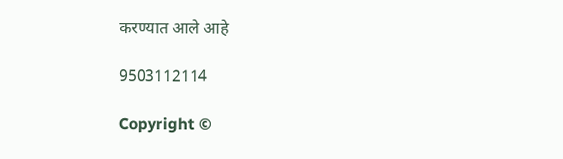करण्यात आले आहे

9503112114

Copyright ©